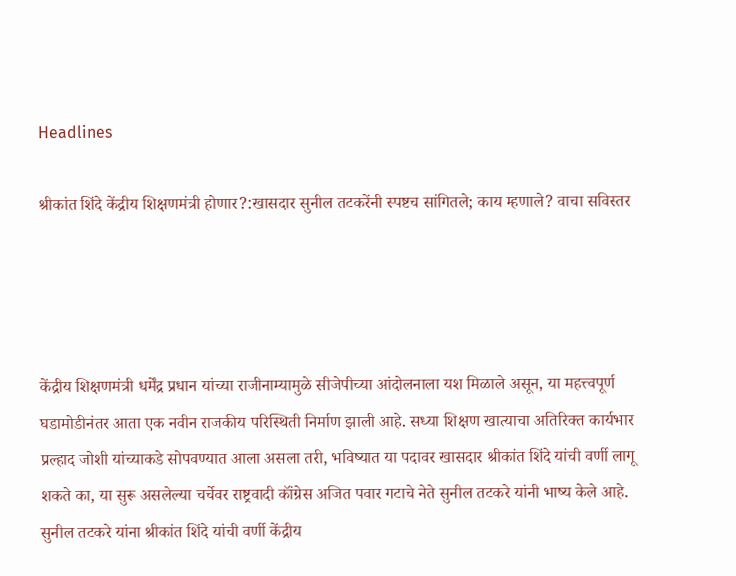Headlines

श्रीकांत शिंदे केंद्रीय शिक्षणमंत्री होणार?:खासदार सुनील तटकरेंनी स्पष्टच सांगितले; काय म्हणाले? वाचा सविस्तर




केंद्रीय शिक्षणमंत्री धर्मेंद्र प्रधान यांच्या राजीनाम्यामुळे सीजेपीच्या आंदोलनाला यश मिळाले असून, या महत्त्वपूर्ण घडामोडीनंतर आता एक नवीन राजकीय परिस्थिती निर्माण झाली आहे. सध्या शिक्षण खात्याचा अतिरिक्त कार्यभार प्रल्हाद जोशी यांच्याकडे सोपवण्यात आला असला तरी, भविष्यात या पदावर खासदार श्रीकांत शिंदे यांची वर्णी लागू शकते का, या सुरू असलेल्या चर्चेवर राष्ट्रवादी कॉंग्रेस अजित पवार गटाचे नेते सुनील तटकरे यांनी भाष्य केले आहे. सुनील तटकरे यांना श्रीकांत शिंदे यांची वर्णी केंद्रीय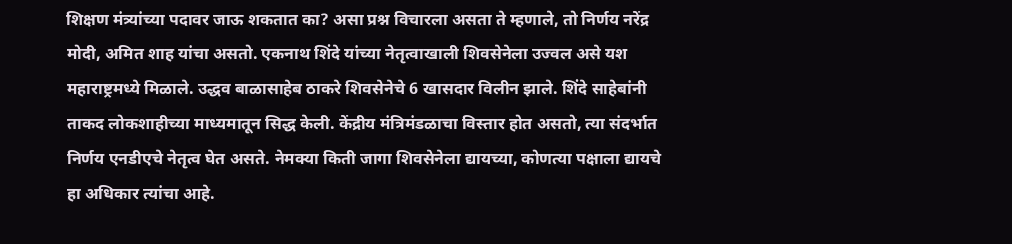शिक्षण मंत्र्यांच्या पदावर जाऊ शकतात का? असा प्रश्न विचारला असता ते म्हणाले, तो निर्णय नरेंद्र मोदी, अमित शाह यांचा असतो. एकनाथ शिंदे यांच्या नेतृत्वाखाली शिवसेनेला उज्वल असे यश महाराष्ट्रमध्ये मिळाले. उद्धव बाळासाहेब ठाकरे शिवसेनेचे 6 खासदार विलीन झाले. शिंदे साहेबांनी ताकद लोकशाहीच्या माध्यमातून सिद्ध केली. केंद्रीय मंत्रिमंडळाचा विस्तार होत असतो, त्या संदर्भात निर्णय एनडीएचे नेतृत्व घेत असते. नेमक्या किती जागा शिवसेनेला द्यायच्या, कोणत्या पक्षाला द्यायचे हा अधिकार त्यांचा आहे.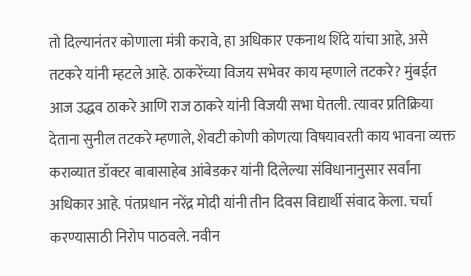तो दिल्यानंतर कोणाला मंत्री करावे, हा अधिकार एकनाथ शिंदे यांचा आहे, असे तटकरे यांनी म्हटले आहे. ठाकरेंच्या विजय सभेवर काय म्हणाले तटकरे? मुंबईत आज उद्धव ठाकरे आणि राज ठाकरे यांनी विजयी सभा घेतली. त्यावर प्रतिक्रिया देताना सुनील तटकरे म्हणाले, शेवटी कोणी कोणत्या विषयावरती काय भावना व्यक्त कराव्यात डॉक्टर बाबासाहेब आंबेडकर यांनी दिलेल्या संविधानानुसार सर्वांना अधिकार आहे. पंतप्रधान नरेंद्र मोदी यांनी तीन दिवस विद्यार्थी संवाद केला. चर्चा करण्यासाठी निरोप पाठवले. नवीन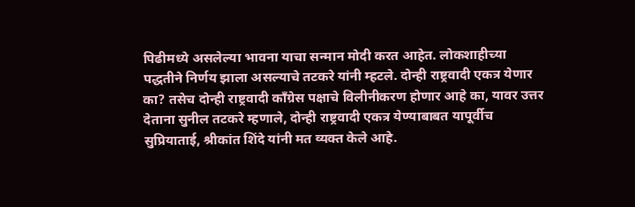पिढीमध्ये असलेल्या भावना याचा सन्मान मोदी करत आहेत. लोकशाहीच्या पद्धतीने निर्णय झाला असल्याचे तटकरे यांनी म्हटले. दोन्ही राष्ट्रवादी एकत्र येणार का? तसेच दोन्ही राष्ट्रवादी कॉंग्रेस पक्षाचे विलीनीकरण होणार आहे का, यावर उत्तर देताना सुनील तटकरे म्हणाले, दोन्ही राष्ट्रवादी एकत्र येण्याबाबत यापूर्वीच सुप्रियाताई, श्रीकांत शिंदे यांनी मत व्यक्त केले आहे.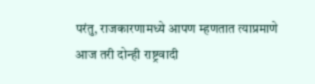परंतु, राजकारणामध्ये आपण म्हणतात त्याप्रमाणे आज तरी दोन्ही राष्ट्रवादी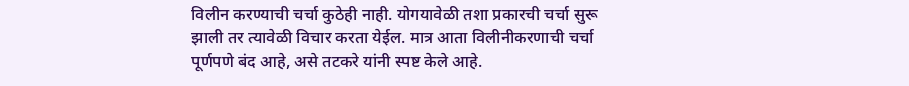विलीन करण्याची चर्चा कुठेही नाही. योगयावेळी तशा प्रकारची चर्चा सुरू झाली तर त्यावेळी विचार करता येईल. मात्र आता विलीनीकरणाची चर्चा पूर्णपणे बंद आहे, असे तटकरे यांनी स्पष्ट केले आहे.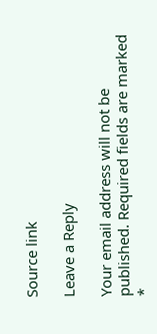Source link

Leave a Reply

Your email address will not be published. Required fields are marked *